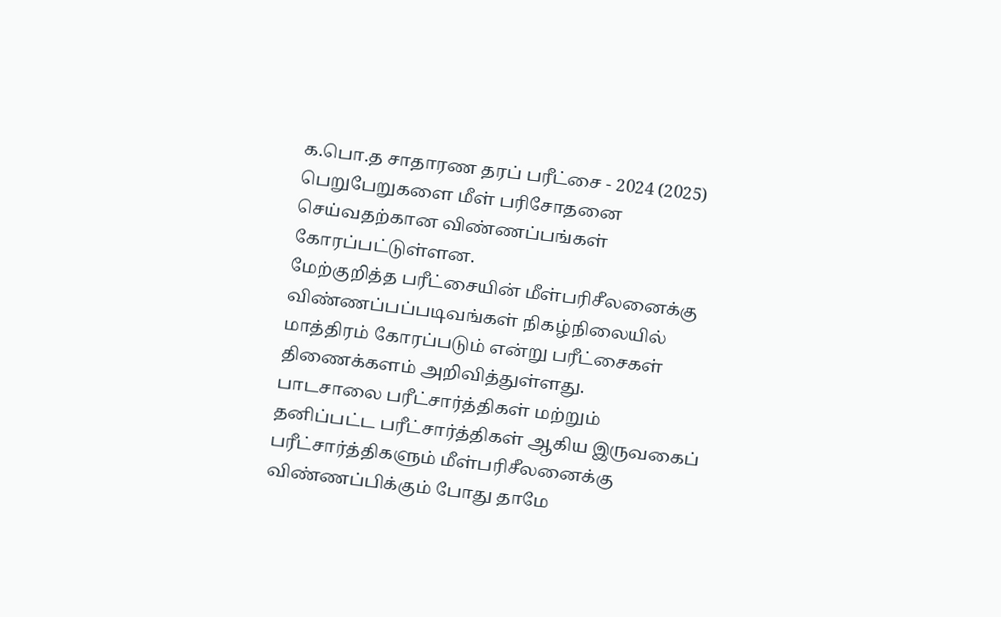க.பொ.த சாதாரண தரப் பரீட்சை - 2024 (2025) பெறுபேறுகளை மீள் பரிசோதனை செய்வதற்கான விண்ணப்பங்கள் கோரப்பட்டுள்ளன.
மேற்குறித்த பரீட்சையின் மீள்பரிசீலனைக்கு விண்ணப்பப்படிவங்கள் நிகழ்நிலையில் மாத்திரம் கோரப்படும் என்று பரீட்சைகள் திணைக்களம் அறிவித்துள்ளது.
பாடசாலை பரீட்சார்த்திகள் மற்றும் தனிப்பட்ட பரீட்சார்த்திகள் ஆகிய இருவகைப் பரீட்சார்த்திகளும் மீள்பரிசீலனைக்கு விண்ணப்பிக்கும் போது தாமே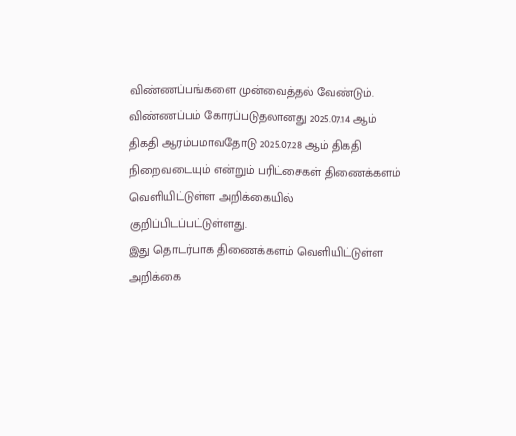விண்ணப்பங்களை முன்வைத்தல் வேண்டும்.
விண்ணப்பம் கோரப்படுதலானது 2025.07.14 ஆம் திகதி ஆரம்பமாவதோடு 2025.07.28 ஆம் திகதி நிறைவடையும் என்றும் பரிட்சைகள் திணைக்களம் வெளியிட்டுள்ள அறிக்கையில் குறிப்பிடப்பட்டுள்ளது.
இது தொடர்பாக திணைக்களம் வெளியிட்டுள்ள அறிக்கை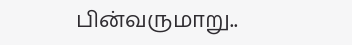பின்வருமாறு..